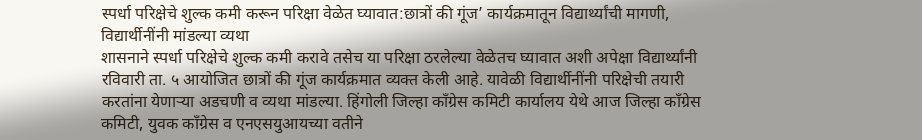स्पर्धा परिक्षेचे शुल्क कमी करून परिक्षा वेळेत घ्यावात:छात्रों की गूंज’ कार्यक्रमातून विद्यार्थ्यांची मागणी, विद्यार्थीनींनी मांडल्या व्यथा
शासनाने स्पर्धा परिक्षेचे शुल्क कमी करावे तसेच या परिक्षा ठरलेल्या वेळेतच घ्यावात अशी अपेक्षा विद्यार्थ्यांनी रविवारी ता. ५ आयोजित छात्रों की गूंज कार्यक्रमात व्यक्त केली आहे. यावेळी विद्यार्थीनींनी परिक्षेची तयारी करतांना येणाऱ्या अडचणी व व्यथा मांडल्या. हिंगोली जिल्हा काँग्रेस कमिटी कार्यालय येथे आज जिल्हा काँग्रेस कमिटी, युवक काँग्रेस व एनएसयुआयच्या वतीने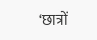‘छात्रों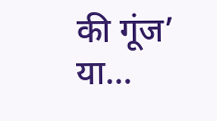की गूंज’ या…